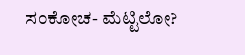ಸಂಕೋಚ- ಮೆಟ್ಟಿಲೋ?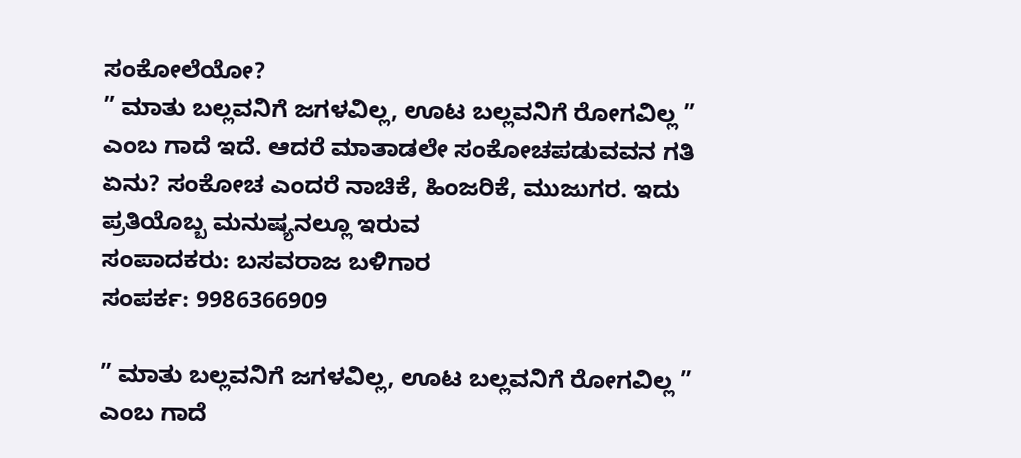ಸಂಕೋಲೆಯೋ?
” ಮಾತು ಬಲ್ಲವನಿಗೆ ಜಗಳವಿಲ್ಲ, ಊಟ ಬಲ್ಲವನಿಗೆ ರೋಗವಿಲ್ಲ ” ಎಂಬ ಗಾದೆ ಇದೆ. ಆದರೆ ಮಾತಾಡಲೇ ಸಂಕೋಚಪಡುವವನ ಗತಿ ಏನು? ಸಂಕೋಚ ಎಂದರೆ ನಾಚಿಕೆ, ಹಿಂಜರಿಕೆ, ಮುಜುಗರ. ಇದು ಪ್ರತಿಯೊಬ್ಬ ಮನುಷ್ಯನಲ್ಲೂ ಇರುವ
ಸಂಪಾದಕರು: ಬಸವರಾಜ ಬಳಿಗಾರ
ಸಂಪರ್ಕ: 9986366909

” ಮಾತು ಬಲ್ಲವನಿಗೆ ಜಗಳವಿಲ್ಲ, ಊಟ ಬಲ್ಲವನಿಗೆ ರೋಗವಿಲ್ಲ ” ಎಂಬ ಗಾದೆ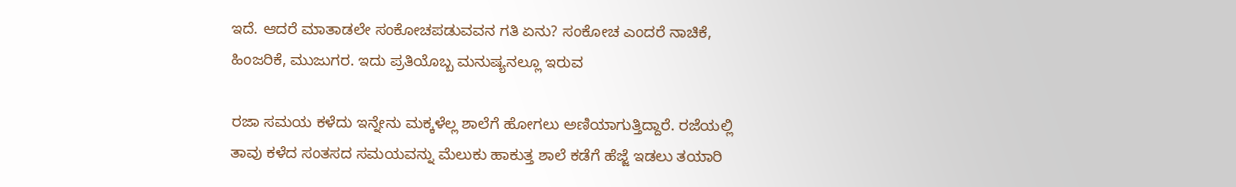ಇದೆ. ಆದರೆ ಮಾತಾಡಲೇ ಸಂಕೋಚಪಡುವವನ ಗತಿ ಏನು? ಸಂಕೋಚ ಎಂದರೆ ನಾಚಿಕೆ, ಹಿಂಜರಿಕೆ, ಮುಜುಗರ. ಇದು ಪ್ರತಿಯೊಬ್ಬ ಮನುಷ್ಯನಲ್ಲೂ ಇರುವ

ರಜಾ ಸಮಯ ಕಳೆದು ಇನ್ನೇನು ಮಕ್ಕಳೆಲ್ಲ ಶಾಲೆಗೆ ಹೋಗಲು ಅಣಿಯಾಗುತ್ತಿದ್ದಾರೆ. ರಜೆಯಲ್ಲಿ ತಾವು ಕಳೆದ ಸಂತಸದ ಸಮಯವನ್ನು ಮೆಲುಕು ಹಾಕುತ್ತ ಶಾಲೆ ಕಡೆಗೆ ಹೆಜ್ಜೆ ಇಡಲು ತಯಾರಿ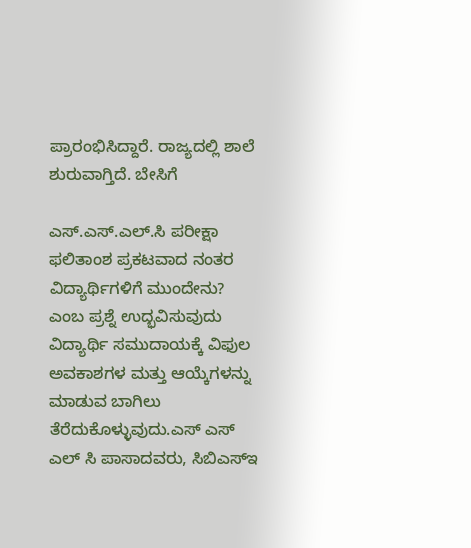ಪ್ರಾರಂಭಿಸಿದ್ದಾರೆ. ರಾಜ್ಯದಲ್ಲಿ ಶಾಲೆ ಶುರುವಾಗ್ತಿದೆ. ಬೇಸಿಗೆ

ಎಸ್.ಎಸ್.ಎಲ್.ಸಿ ಪರೀಕ್ಷಾ ಫಲಿತಾಂಶ ಪ್ರಕಟವಾದ ನಂತರ ವಿದ್ಯಾರ್ಥಿಗಳಿಗೆ ಮುಂದೇನು? ಎಂಬ ಪ್ರಶ್ನೆ ಉದ್ಭವಿಸುವುದು ವಿದ್ಯಾರ್ಥಿ ಸಮುದಾಯಕ್ಕೆ ವಿಫುಲ ಅವಕಾಶಗಳ ಮತ್ತು ಆಯ್ಕೆಗಳನ್ನು ಮಾಡುವ ಬಾಗಿಲು ತೆರೆದುಕೊಳ್ಳುವುದು.ಎಸ್ ಎಸ್ ಎಲ್ ಸಿ ಪಾಸಾದವರು, ಸಿಬಿಎಸ್ಇ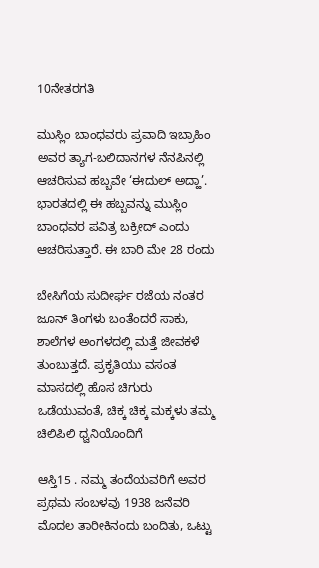10ನೇತರಗತಿ

ಮುಸ್ಲಿಂ ಬಾಂಧವರು ಪ್ರವಾದಿ ಇಬ್ರಾಹಿಂ ಅವರ ತ್ಯಾಗ-ಬಲಿದಾನಗಳ ನೆನಪಿನಲ್ಲಿ ಆಚರಿಸುವ ಹಬ್ಬವೇ ‘ಈದುಲ್ ಅದ್ಹಾ’. ಭಾರತದಲ್ಲಿ ಈ ಹಬ್ಬವನ್ನು ಮುಸ್ಲಿಂ ಬಾಂಧವರ ಪವಿತ್ರ ಬಕ್ರೀದ್ ಎಂದು ಆಚರಿಸುತ್ತಾರೆ. ಈ ಬಾರಿ ಮೇ 28 ರಂದು

ಬೇಸಿಗೆಯ ಸುದೀರ್ಘ ರಜೆಯ ನಂತರ ಜೂನ್ ತಿಂಗಳು ಬಂತೆಂದರೆ ಸಾಕು, ಶಾಲೆಗಳ ಅಂಗಳದಲ್ಲಿ ಮತ್ತೆ ಜೀವಕಳೆ ತುಂಬುತ್ತದೆ. ಪ್ರಕೃತಿಯು ವಸಂತ ಮಾಸದಲ್ಲಿ ಹೊಸ ಚಿಗುರು ಒಡೆಯುವಂತೆ, ಚಿಕ್ಕ ಚಿಕ್ಕ ಮಕ್ಕಳು ತಮ್ಮ ಚಿಲಿಪಿಲಿ ಧ್ವನಿಯೊಂದಿಗೆ

ಆಸ್ತಿ15 . ನಮ್ಮ ತಂದೆಯವರಿಗೆ ಅವರ ಪ್ರಥಮ ಸಂಬಳವು 1938 ಜನೆವರಿ ಮೊದಲ ತಾರೀಕಿನಂದು ಬಂದಿತು, ಒಟ್ಟು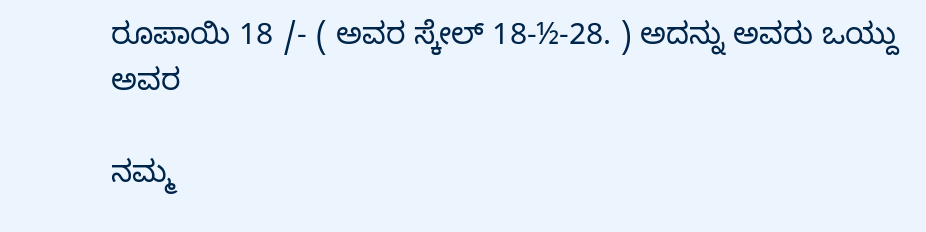ರೂಪಾಯಿ 18 /- ( ಅವರ ಸ್ಕೇಲ್ 18-½-28. ) ಅದನ್ನು ಅವರು ಒಯ್ದು ಅವರ

ನಮ್ಮ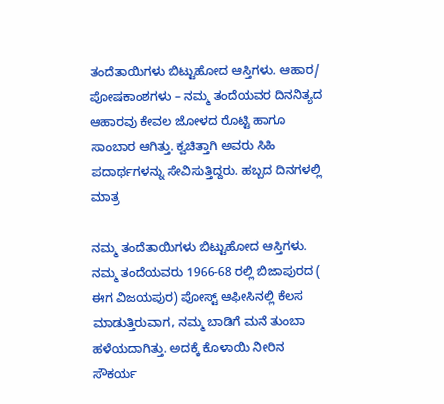ತಂದೆತಾಯಿಗಳು ಬಿಟ್ಟುಹೋದ ಆಸ್ತಿಗಳು. ಆಹಾರ/ ಪೋಷಕಾಂಶಗಳು – ನಮ್ಮ ತಂದೆಯವರ ದಿನನಿತ್ಯದ ಆಹಾರವು ಕೇವಲ ಜೋಳದ ರೊಟ್ಟಿ ಹಾಗೂ ಸಾಂಬಾರ ಆಗಿತ್ತು. ಕ್ವಚಿತ್ತಾಗಿ ಅವರು ಸಿಹಿ ಪದಾರ್ಥಗಳನ್ನು ಸೇವಿಸುತ್ತಿದ್ದರು. ಹಬ್ಬದ ದಿನಗಳಲ್ಲಿ ಮಾತ್ರ

ನಮ್ಮ ತಂದೆತಾಯಿಗಳು ಬಿಟ್ಟುಹೋದ ಆಸ್ತಿಗಳು. ನಮ್ಮ ತಂದೆಯವರು 1966-68 ರಲ್ಲಿ ಬಿಜಾಪುರದ ( ಈಗ ವಿಜಯಪುರ) ಪೋಸ್ಟ್ ಆಫೀಸಿನಲ್ಲಿ ಕೆಲಸ ಮಾಡುತ್ತಿರುವಾಗ, ನಮ್ಮ ಬಾಡಿಗೆ ಮನೆ ತುಂಬಾ ಹಳೆಯದಾಗಿತ್ತು. ಅದಕ್ಕೆ ಕೊಳಾಯಿ ನೀರಿನ ಸೌಕರ್ಯ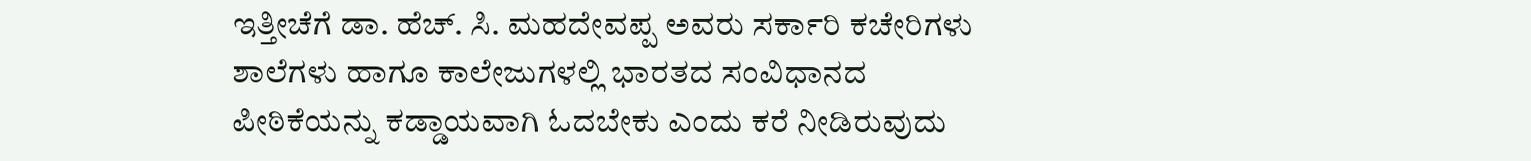ಇತ್ತೀಚೆಗೆ ಡಾ. ಹೆಚ್. ಸಿ. ಮಹದೇವಪ್ಪ ಅವರು ಸರ್ಕಾರಿ ಕಚೇರಿಗಳು ಶಾಲೆಗಳು ಹಾಗೂ ಕಾಲೇಜುಗಳಲ್ಲಿ ಭಾರತದ ಸಂವಿಧಾನದ ಪೀಠಿಕೆಯನ್ನು ಕಡ್ಡಾಯವಾಗಿ ಓದಬೇಕು ಎಂದು ಕರೆ ನೀಡಿರುವುದು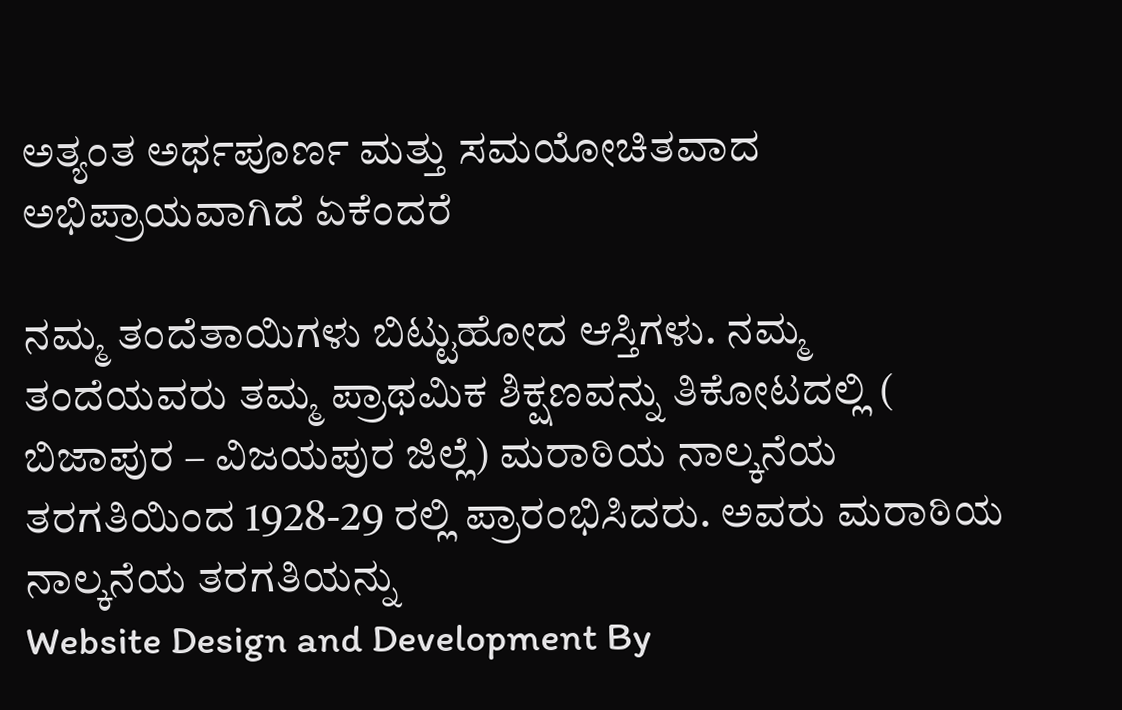ಅತ್ಯಂತ ಅರ್ಥಪೂರ್ಣ ಮತ್ತು ಸಮಯೋಚಿತವಾದ ಅಭಿಪ್ರಾಯವಾಗಿದೆ ಏಕೆಂದರೆ

ನಮ್ಮ ತಂದೆತಾಯಿಗಳು ಬಿಟ್ಟುಹೋದ ಆಸ್ತಿಗಳು. ನಮ್ಮ ತಂದೆಯವರು ತಮ್ಮ ಪ್ರಾಥಮಿಕ ಶಿಕ್ಷಣವನ್ನು ತಿಕೋಟದಲ್ಲಿ ( ಬಿಜಾಪುರ – ವಿಜಯಪುರ ಜಿಲ್ಲೆ) ಮರಾಠಿಯ ನಾಲ್ಕನೆಯ ತರಗತಿಯಿಂದ 1928-29 ರಲ್ಲಿ ಪ್ರಾರಂಭಿಸಿದರು. ಅವರು ಮರಾಠಿಯ ನಾಲ್ಕನೆಯ ತರಗತಿಯನ್ನು
Website Design and Development By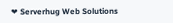❤ Serverhug Web Solutions